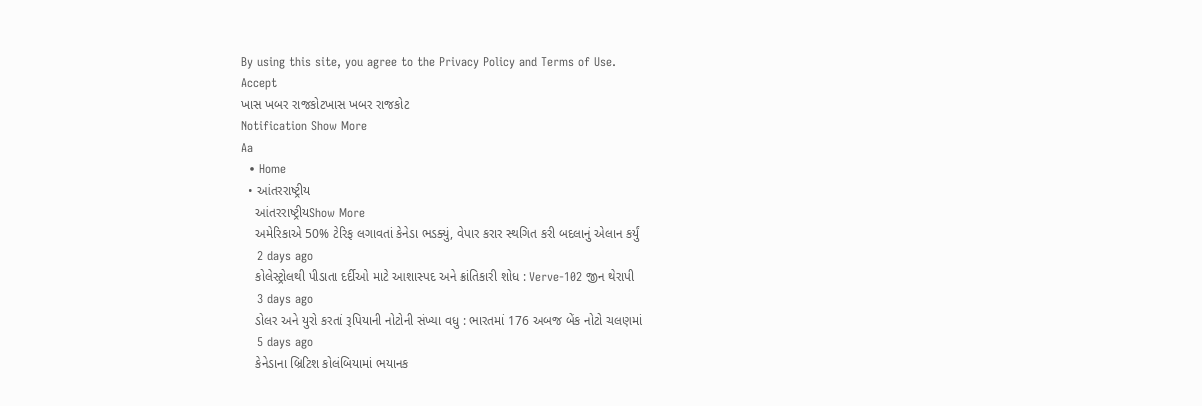By using this site, you agree to the Privacy Policy and Terms of Use.
Accept
ખાસ ખબર રાજકોટખાસ ખબર રાજકોટ
Notification Show More
Aa
  • Home
  • આંતરરાષ્ટ્રીય
    આંતરરાષ્ટ્રીયShow More
    અમેરિકાએ 50% ટેરિફ લગાવતાં કેનેડા ભડક્યું, વેપાર કરાર સ્થગિત કરી બદલાનું એલાન કર્યું
    2 days ago
    કોલેસ્ટ્રોલથી પીડાતા દર્દીઓ માટે આશાસ્પદ અને ક્રાંતિકારી શોધ : Verve-102 જીન થેરાપી
    3 days ago
    ડોલર અને યુરો કરતાં રૂપિયાની નોટોની સંખ્યા વધુ : ભારતમાં 176 અબજ બેંક નોટો ચલણમાં
    5 days ago
    કેનેડાના બ્રિટિશ કોલંબિયામાં ભયાનક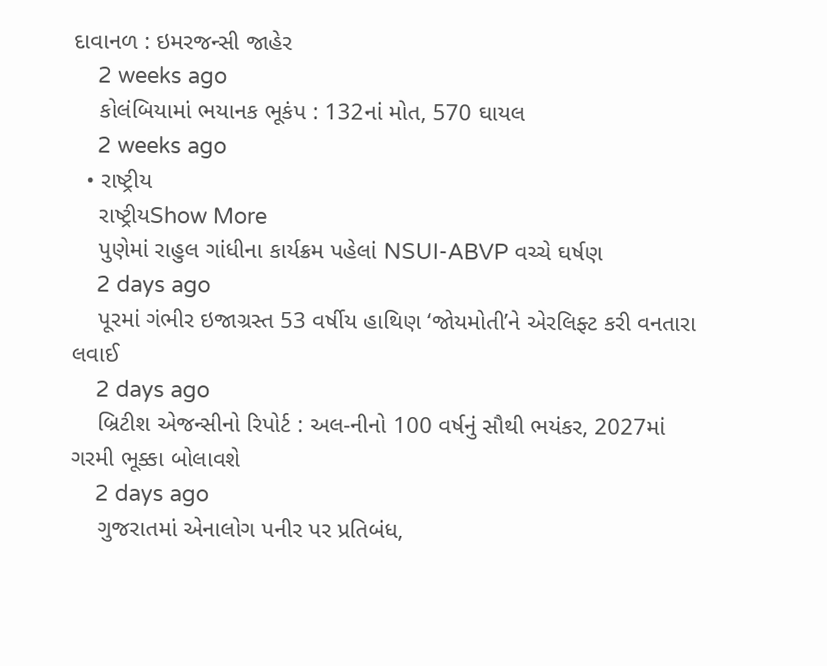દાવાનળ : ઇમરજન્સી જાહેર
    2 weeks ago
    કોલંબિયામાં ભયાનક ભૂકંપ : 132નાં મોત, 570 ઘાયલ
    2 weeks ago
  • રાષ્ટ્રીય
    રાષ્ટ્રીયShow More
    પુણેમાં રાહુલ ગાંધીના કાર્યક્રમ પહેલાં NSUI-ABVP વચ્ચે ઘર્ષણ
    2 days ago
    પૂરમાં ગંભીર ઇજાગ્રસ્ત 53 વર્ષીય હાથિણ ‘જોયમોતી’ને એરલિફ્ટ કરી વનતારા લવાઈ
    2 days ago
    બ્રિટીશ એજન્સીનો રિપોર્ટ : અલ-નીનો 100 વર્ષનું સૌથી ભયંકર, 2027માં ગરમી ભૂક્કા બોલાવશે
    2 days ago
    ગુજરાતમાં એનાલોગ પનીર પર પ્રતિબંધ,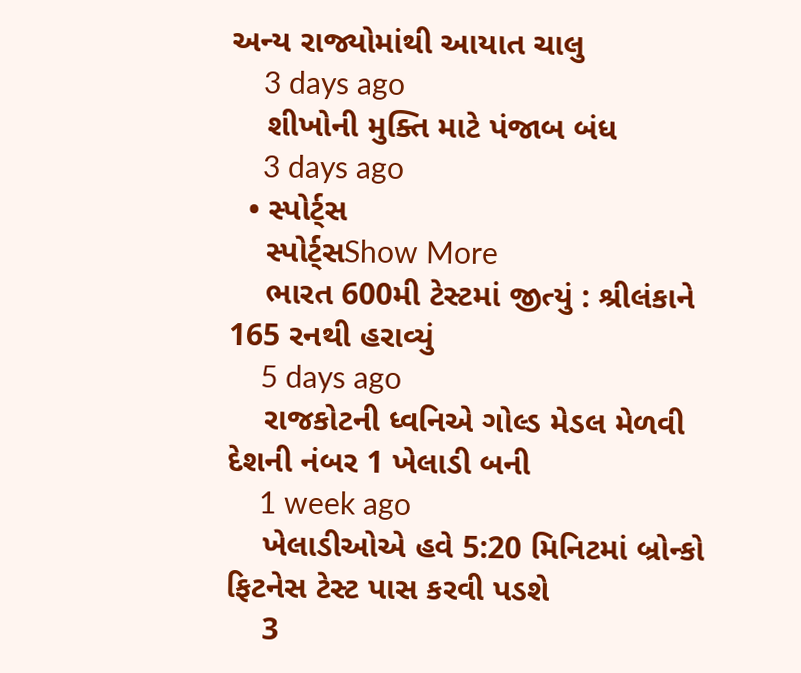અન્ય રાજ્યોમાંથી આયાત ચાલુ
    3 days ago
    શીખોની મુક્તિ માટે પંજાબ બંધ
    3 days ago
  • સ્પોર્ટ્સ
    સ્પોર્ટ્સShow More
    ભારત 600મી ટેસ્ટમાં જીત્યું : શ્રીલંકાને 165 રનથી હરાવ્યું
    5 days ago
    રાજકોટની ધ્વનિએ ગોલ્ડ મેડલ મેળવી દેશની નંબર 1 ખેલાડી બની
    1 week ago
    ખેલાડીઓએ હવે 5:20 મિનિટમાં બ્રોન્કો ફિટનેસ ટેસ્ટ પાસ કરવી પડશે
    3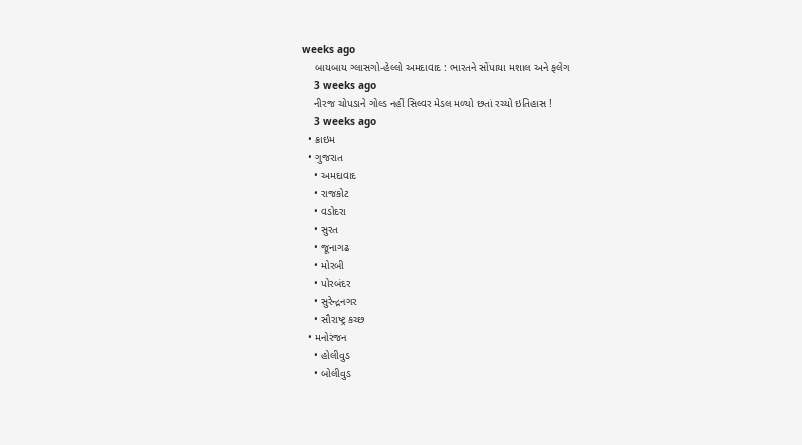weeks ago
    બાયબાય ગ્લાસગો-હેલ્લો અમદાવાદ : ભારતને સોંપાયા મશાલ અને ફલેગ
    3 weeks ago
    નીરજ ચોપડાને ગોલ્ડ નહીં સિલ્વર મેડલ મળ્યો છતાં રચ્યો ઇતિહાસ !
    3 weeks ago
  • ક્રાઇમ
  • ગુજરાત
    • અમદાવાદ
    • રાજકોટ
    • વડોદરા
    • સુરત
    • જૂનાગઢ
    • મોરબી
    • પોરબંદર
    • સુરેન્દ્રનગર
    • સૌરાષ્ટ્ર કચ્છ
  • મનોરંજન
    • હોલીવુડ
    • બોલીવુડ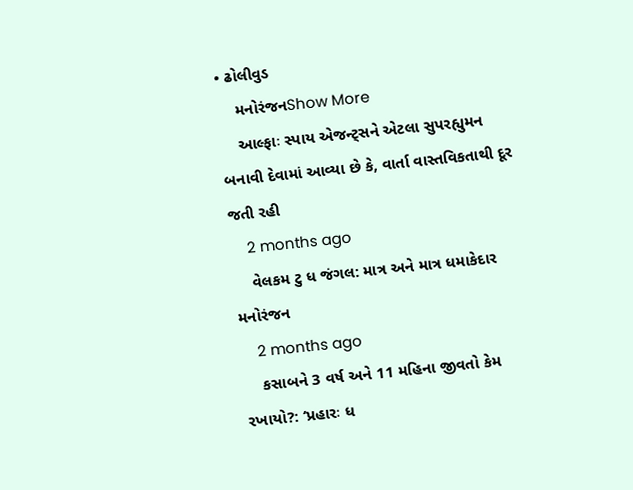• ઢોલીવુડ
    મનોરંજનShow More
    આલ્ફાઃ સ્પાય એજન્ટ્સને એટલા સુપરહ્યુમન બનાવી દેવામાં આવ્યા છે કે, વાર્તા વાસ્તવિકતાથી દૂર જતી રહી
    2 months ago
    વેલકમ ટુ ધ જંગલ: માત્ર અને માત્ર ધમાકેદાર મનોરંજન
    2 months ago
    કસાબને 3 વર્ષ અને 11 મહિના જીવતો કેમ રખાયો?: ‘પ્રહારઃ ધ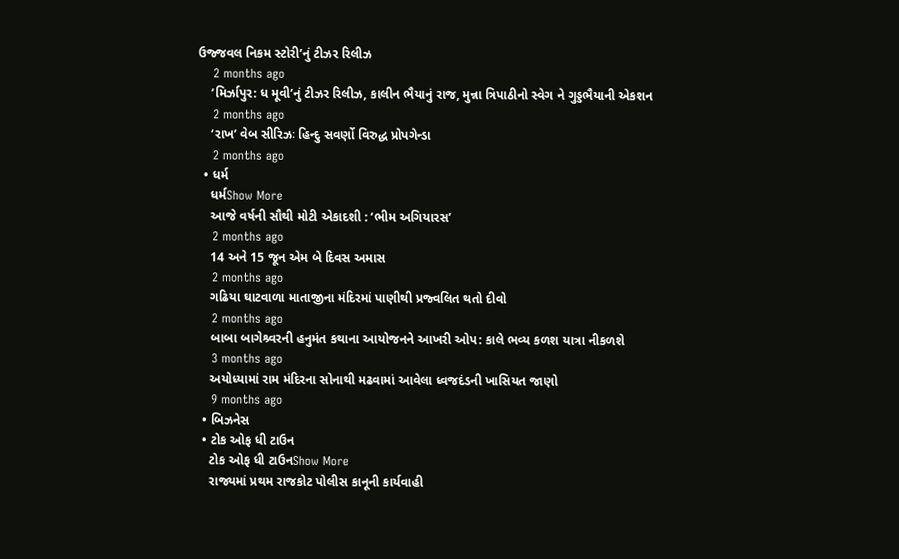ઉજ્જવલ નિકમ સ્ટોરી’નું ટીઝર રિલીઝ
    2 months ago
    ‘મિર્ઝાપુર: ધ મૂવી’નું ટીઝર રિલીઝ, કાલીન ભૈયાનું રાજ, મુન્ના ત્રિપાઠીનો સ્વેગ ને ગુડ્ડભૈયાની એકશન
    2 months ago
    ‘રાખ’ વેબ સીરિઝઃ હિન્દુ સવર્ણો વિરુદ્ધ પ્રોપગેન્ડા
    2 months ago
  • ધર્મ
    ધર્મShow More
    આજે વર્ષની સૌથી મોટી એકાદશી : ‘ભીમ અગિયારસ’
    2 months ago
    14 અને 15 જૂન એમ બે દિવસ અમાસ
    2 months ago
    ગઢિયા ઘાટવાળા માતાજીના મંદિરમાં પાણીથી પ્રજ્વલિત થતો દીવો
    2 months ago
    બાબા બાગેશ્ર્વરની હનુમંત કથાના આયોજનને આખરી ઓપ: કાલે ભવ્ય કળશ યાત્રા નીકળશે
    3 months ago
    અયોધ્યામાં રામ મંદિરના સોનાથી મઢવામાં આવેલા ધ્વજદંડની ખાસિયત જાણો
    9 months ago
  • બિઝનેસ
  • ટોક ઓફ ધી ટાઉન
    ટોક ઓફ ધી ટાઉનShow More
    રાજ્યમાં પ્રથમ રાજકોટ પોલીસ કાનૂની કાર્યવાહી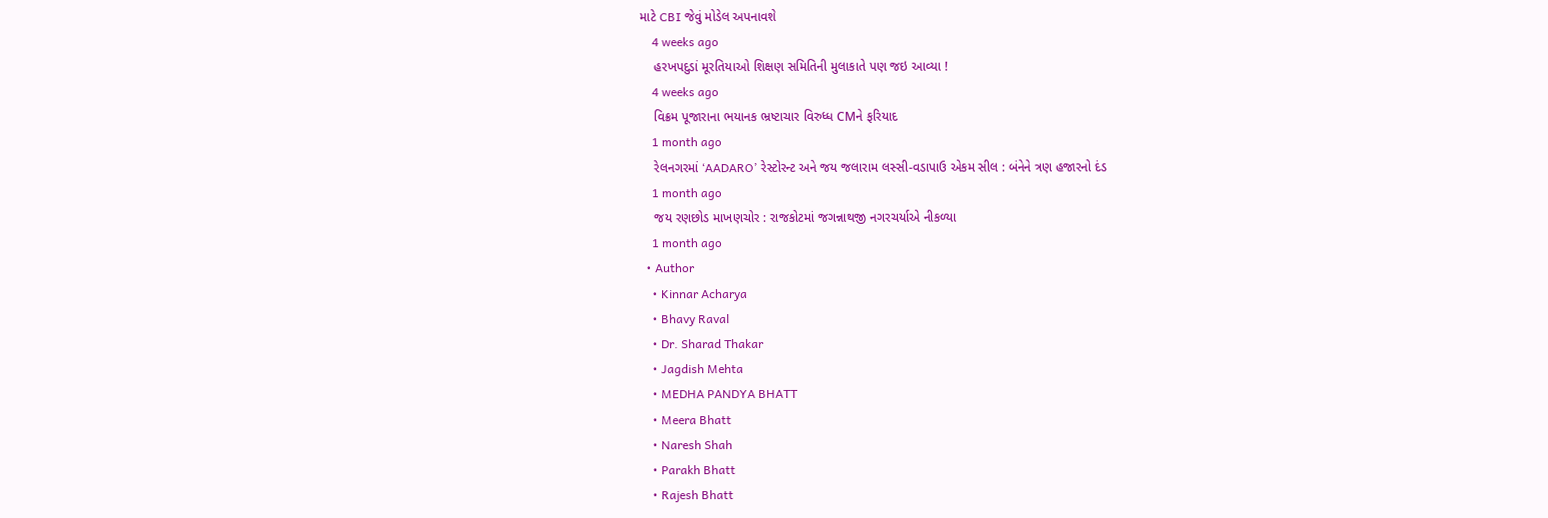માટે CBI જેવું મોડેલ અપનાવશે
    4 weeks ago
    હરખપદુડાં મૂરતિયાઓ શિક્ષણ સમિતિની મુલાકાતે પણ જઇ આવ્યા !
    4 weeks ago
    વિક્રમ પૂજારાના ભયાનક ભ્રષ્ટાચાર વિરુધ્ધ CMને ફરિયાદ
    1 month ago
    રેલનગરમાં ‘AADARO’ રેસ્ટોરન્ટ અને જય જલારામ લસ્સી-વડાપાઉ એકમ સીલ : બંનેને ત્રણ હજારનો દંડ
    1 month ago
    જય રણછોડ માખણચોર : રાજકોટમાં જગન્નાથજી નગરચર્યાએ નીકળ્યા
    1 month ago
  • Author
    • Kinnar Acharya
    • Bhavy Raval
    • Dr. Sharad Thakar
    • Jagdish Mehta
    • MEDHA PANDYA BHATT
    • Meera Bhatt
    • Naresh Shah
    • Parakh Bhatt
    • Rajesh Bhatt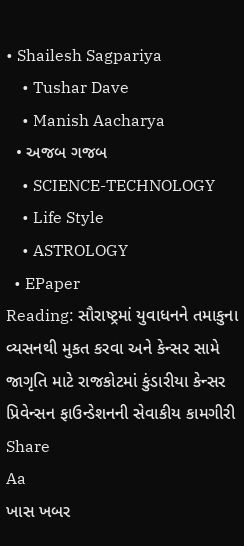• Shailesh Sagpariya
    • Tushar Dave
    • Manish Aacharya
  • અજબ ગજબ
    • SCIENCE-TECHNOLOGY
    • Life Style
    • ASTROLOGY
  • EPaper
Reading: સૌરાષ્ટ્રમાં યુવાધનને તમાકુના વ્યસનથી મુકત કરવા અને કેન્સર સામે જાગૃતિ માટે રાજકોટમાં કુંડારીયા કેન્સર પ્રિવેન્સન ફાઉન્ડેશનની સેવાકીય કામગીરી
Share
Aa
ખાસ ખબર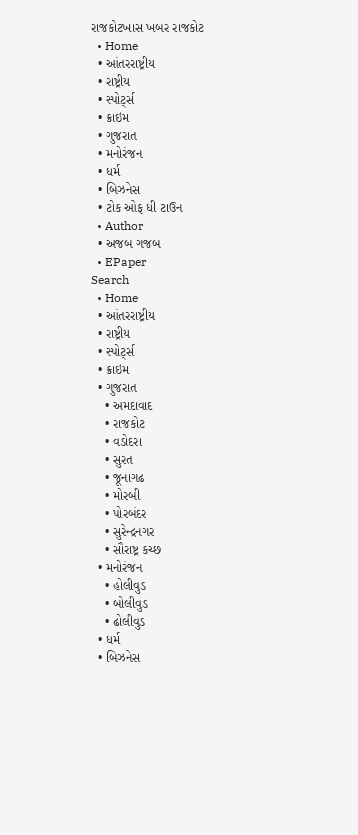રાજકોટખાસ ખબર રાજકોટ
  • Home
  • આંતરરાષ્ટ્રીય
  • રાષ્ટ્રીય
  • સ્પોર્ટ્સ
  • ક્રાઇમ
  • ગુજરાત
  • મનોરંજન
  • ધર્મ
  • બિઝનેસ
  • ટોક ઓફ ધી ટાઉન
  • Author
  • અજબ ગજબ
  • EPaper
Search
  • Home
  • આંતરરાષ્ટ્રીય
  • રાષ્ટ્રીય
  • સ્પોર્ટ્સ
  • ક્રાઇમ
  • ગુજરાત
    • અમદાવાદ
    • રાજકોટ
    • વડોદરા
    • સુરત
    • જૂનાગઢ
    • મોરબી
    • પોરબંદર
    • સુરેન્દ્રનગર
    • સૌરાષ્ટ્ર કચ્છ
  • મનોરંજન
    • હોલીવુડ
    • બોલીવુડ
    • ઢોલીવુડ
  • ધર્મ
  • બિઝનેસ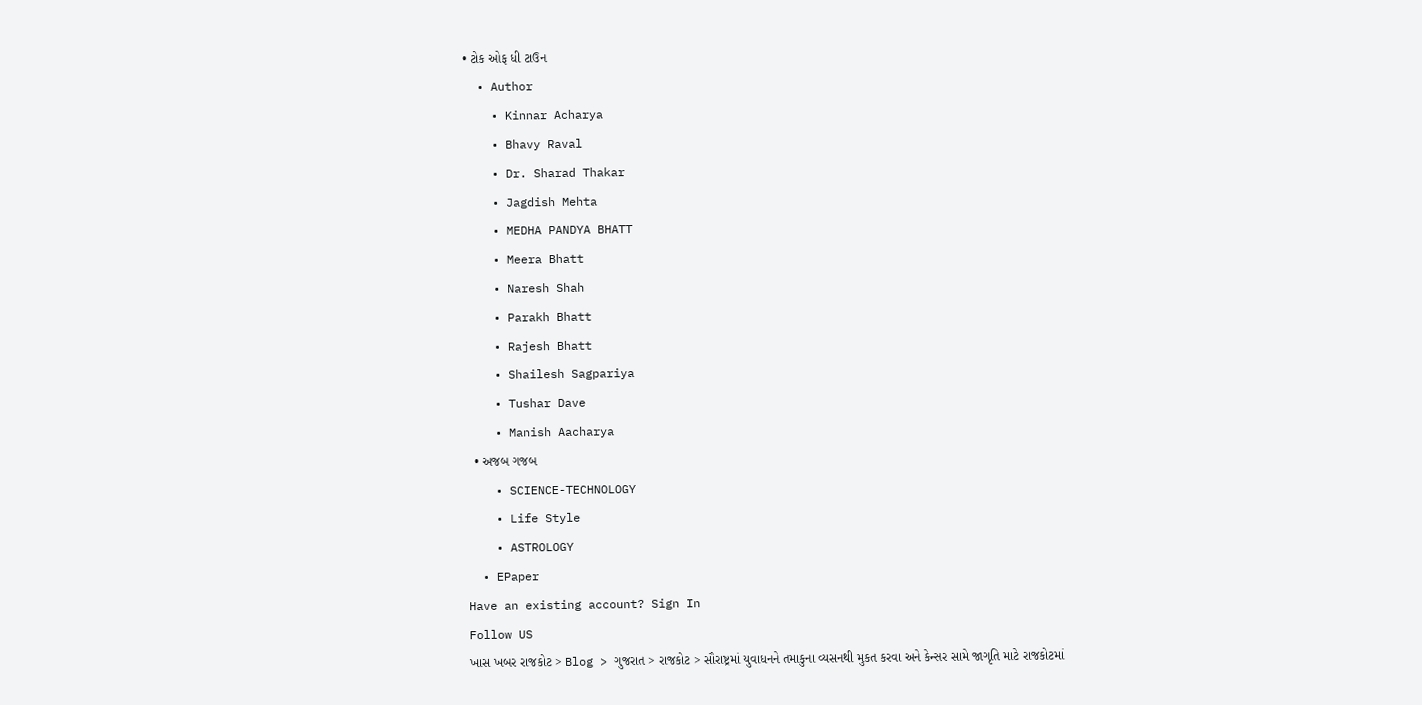• ટોક ઓફ ધી ટાઉન
  • Author
    • Kinnar Acharya
    • Bhavy Raval
    • Dr. Sharad Thakar
    • Jagdish Mehta
    • MEDHA PANDYA BHATT
    • Meera Bhatt
    • Naresh Shah
    • Parakh Bhatt
    • Rajesh Bhatt
    • Shailesh Sagpariya
    • Tushar Dave
    • Manish Aacharya
  • અજબ ગજબ
    • SCIENCE-TECHNOLOGY
    • Life Style
    • ASTROLOGY
  • EPaper
Have an existing account? Sign In
Follow US
ખાસ ખબર રાજકોટ > Blog > ગુજરાત > રાજકોટ > સૌરાષ્ટ્રમાં યુવાધનને તમાકુના વ્યસનથી મુકત કરવા અને કેન્સર સામે જાગૃતિ માટે રાજકોટમાં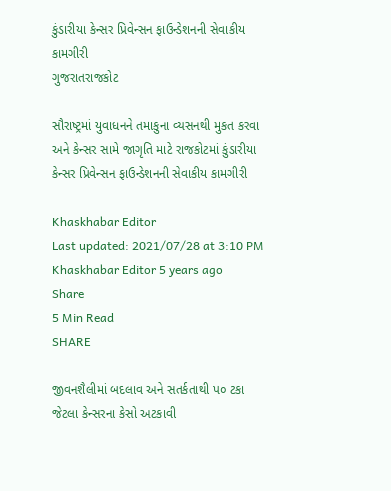કુંડારીયા કેન્સર પ્રિવેન્સન ફાઉન્ડેશનની સેવાકીય કામગીરી
ગુજરાતરાજકોટ

સૌરાષ્ટ્રમાં યુવાધનને તમાકુના વ્યસનથી મુકત કરવા અને કેન્સર સામે જાગૃતિ માટે રાજકોટમાં કુંડારીયા કેન્સર પ્રિવેન્સન ફાઉન્ડેશનની સેવાકીય કામગીરી

Khaskhabar Editor
Last updated: 2021/07/28 at 3:10 PM
Khaskhabar Editor 5 years ago
Share
5 Min Read
SHARE

જીવનશૈલીમાં બદલાવ અને સતર્કતાથી પ૦ ટકા જેટલા કેન્સરના કેસો અટકાવી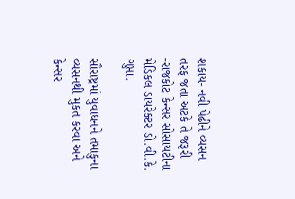શકાય- નવી પેઢીને વ્યસન તરફ જતા અટકે તે જરૂરી -રાજકોટ કેન્સર સોસાયટીના મેડિકલ ડાયરેક્ટર ડો.વી.કે. ગુપ્તા.

સૌરાષ્ટ્રમાં યુવાધનને તમાકુના વ્યસનથી મુકત કરવા અને કેન્સર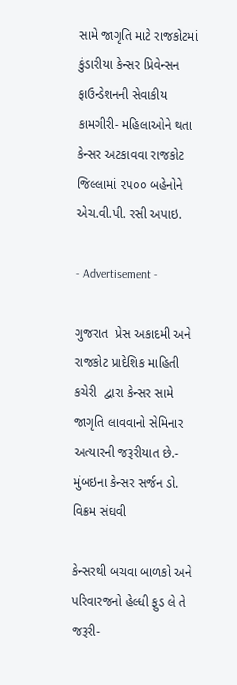સામે જાગૃતિ માટે રાજકોટમાં કુંડારીયા કેન્સર પ્રિવેન્સન ફાઉન્ડેશનની સેવાકીય કામગીરી- મહિલાઓને થતા કેન્સર અટકાવવા રાજકોટ જિલ્લામાં ૨૫૦૦ બહેનોને એચ.વી.પી. રસી અપાઇ.

- Advertisement -

ગુજરાત  પ્રેસ અકાદમી અને રાજકોટ પ્રાદેશિક માહિતી કચેરી  દ્વારા કેન્સર સામે જાગૃતિ લાવવાનો સેમિનાર અત્યારની જરૂરીયાત છે.- મુંબઇના કેન્સર સર્જન ડો. વિક્રમ સંઘવી

કેન્સરથી બચવા બાળકો અને પરિવારજનો હેલ્ધી ફુડ લે તે જરૂરી-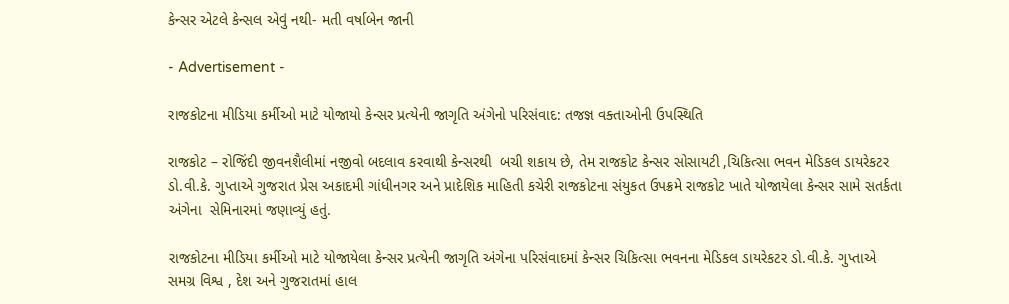કેન્સર એટલે કેન્સલ એવું નથી- મતી વર્ષાબેન જાની

- Advertisement -

રાજકોટના મીડિયા કર્મીઓ માટે યોજાયો કેન્સર પ્રત્યેની જાગૃતિ અંગેનો પરિસંવાદ: તજજ્ઞ વક્તાઓની ઉપસ્થિતિ

રાજકોટ – રોજિંદી જીવનશૈલીમાં નજીવો બદલાવ કરવાથી કેન્સરથી  બચી શકાય છે, તેમ રાજકોટ કેન્સર સોસાયટી ,ચિકિત્સા ભવન મેડિકલ ડાયરેકટર ડો.વી.કે. ગુપ્તાએ ગુજરાત પ્રેસ અકાદમી ગાંધીનગર અને પ્રાદેશિક માહિતી કચેરી રાજકોટના સંયુકત ઉપક્રમે રાજકોટ ખાતે યોજાયેલા કેન્સર સામે સતર્કતા અંગેના  સેમિનારમાં જણાવ્યું હતું.

રાજકોટના મીડિયા કર્મીઓ માટે યોજાયેલા કેન્સર પ્રત્યેની જાગૃતિ અંગેના પરિસંવાદમાં કેન્સર ચિકિત્સા ભવનના મેડિકલ ડાયરેકટર ડો.વી.કે. ગુપ્તાએ સમગ્ર વિશ્વ , દેશ અને ગુજરાતમાં હાલ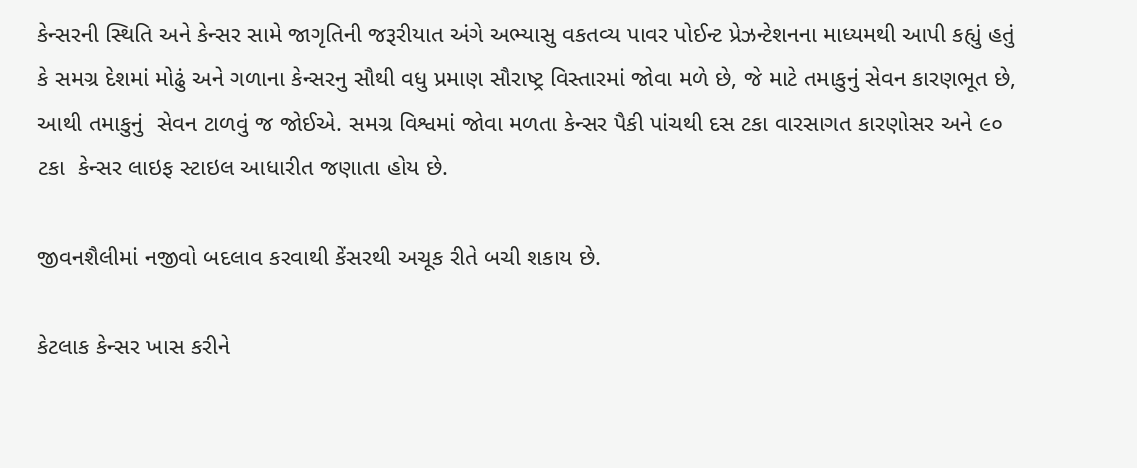કેન્સરની સ્થિતિ અને કેન્સર સામે જાગૃતિની જરૂરીયાત અંગે અભ્યાસુ વકતવ્ય પાવર પોઈન્ટ પ્રેઝન્ટેશનના માધ્યમથી આપી કહ્યું હતું કે સમગ્ર દેશમાં મોઢું અને ગળાના કેન્સરનુ સૌથી વધુ પ્રમાણ સૌરાષ્ટ્ર વિસ્તારમાં જોવા મળે છે, જે માટે તમાકુનું સેવન કારણભૂત છે, આથી તમાકુનું  સેવન ટાળવું જ જોઈએ. સમગ્ર વિશ્વમાં જોવા મળતા કેન્સર પૈકી પાંચથી દસ ટકા વારસાગત કારણોસર અને ૯૦ ટકા  કેન્સર લાઇફ સ્ટાઇલ આધારીત જણાતા હોય છે.

જીવનશૈલીમાં નજીવો બદલાવ કરવાથી કેંસરથી અચૂક રીતે બચી શકાય છે.

કેટલાક કેન્સર ખાસ કરીને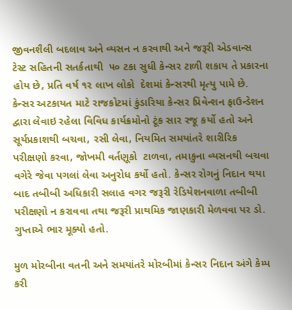જીવનશૈલી બદલાવ અને વ્યસન ન કરવાથી અને જરૂરી એડવાન્સ ટેસ્ટ સહિતની સતર્કતાથી  ૫૦ ટકા સુધી કેન્સર ટાળી શકાય તે પ્રકારના હોય છે, પ્રતિ વર્ષ ૧૨ લાખ લોકો  દેશમાં કેન્સરથી મૃત્યુ પામે છે. કેન્સર અટકાયત માટે રાજકોટમાં કુંડારિયા કેન્સર પ્રિવેન્શન ફાઉન્ડેશન દ્વારા લેવાઇ રહેલા વિવિધ કાર્યક્રમોનો ટૂંક સાર રજૂ કર્યો હતો અને સૂર્યપ્રકાશથી બચવા, રસી લેવા, નિયમિત સમયાંતરે શારીરિક પરીક્ષણો કરવા, જોખમી વર્તણૂકો  ટાળવા, તમાકુના વ્યસનથી બચવા વગેરે જેવા પગલાં લેવા અનુરોધ કર્યો હતો. કેન્સર રોગનું નિદાન થયા બાદ તબીબી અધિકારી સલાહ વગર જરૂરી રેડિયેશનવાળા તબીબી પરીક્ષણો ન કરાવવા તથા જરૂરી પ્રાથમિક જાણકારી મેળવવા પર ડો. ગુપ્તાએ ભાર મૂક્યો હતો.

મુળ મોરબીના વતની અને સમયાંતરે મોરબીમાં કેન્સર નિદાન અંગે કેમ્પ કરી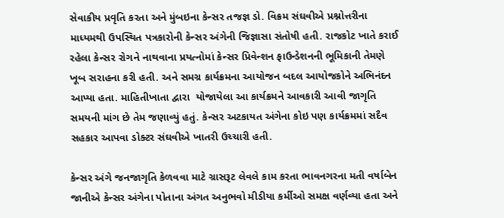સેવાકીય પ્રવૃતિ કરતા અને મુંબઇના કેન્સર તજજ્ઞ ડો. વિક્રમ સંઘવીએ પ્રશ્નોત્તરીના માધ્યમથી ઉપસ્થિત પત્રકારોની કેન્સર અંગેની જિજ્ઞાસા સંતોષી હતી. રાજકોટ ખાતે કરાઈ રહેલા કેન્સર રોગને નાથવાના પ્રયત્નોમાં કેન્સર પ્રિવેન્શન ફાઉન્ડેશનની ભૂમિકાની તેમણે ખૂબ સરાહના કરી હતી. અને સમગ્ર કાર્યક્રમના આયોજન બદલ આયોજકોને અભિનંદન આપ્યા હતા. માહિતીખાતા દ્વારા  યોજાયેલા આ કાર્યક્રમને આવકારી આવી જાગૃતિ સમયની માંગ છે તેમ જણાવ્યું હતું. કેન્સર અટકાયત અંગેના કોઇ પણ કાર્યક્રમમાં સદૈવ સહકાર આપવા ડોક્ટર સંઘવીએ ખાતરી ઉચ્ચારી હતી.

કેન્સર અંગે જનજાગૃતિ કેળવવા માટે ગ્રાસરૂટ લેવલે કામ કરતા ભાવનગરના મતી વર્ષાબેન જાનીએ કેન્સર અંગેના પોતાના અંગત અનુભવો મીડીયા કર્મીઓ સમક્ષ વર્ણવ્યા હતા અને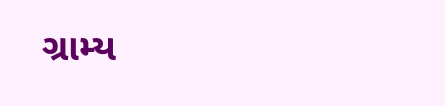ગ્રામ્ય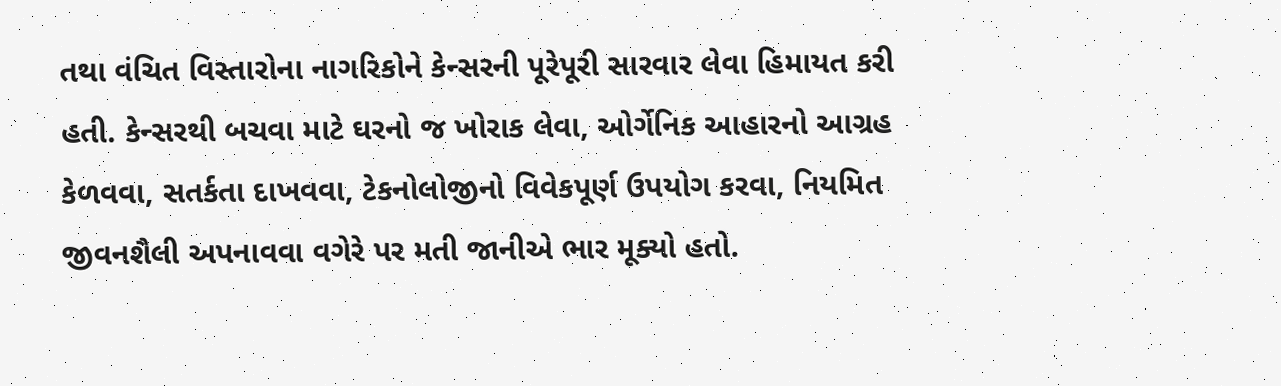તથા વંચિત વિસ્તારોના નાગરિકોને કેન્સરની પૂરેપૂરી સારવાર લેવા હિમાયત કરી હતી. કેન્સરથી બચવા માટે ઘરનો જ ખોરાક લેવા, ઓર્ગેનિક આહારનો આગ્રહ કેળવવા, સતર્કતા દાખવવા, ટેકનોલોજીનો વિવેકપૂર્ણ ઉપયોગ કરવા, નિયમિત જીવનશૈલી અપનાવવા વગેરે પર મતી જાનીએ ભાર મૂક્યો હતો.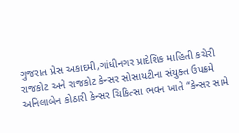ગુજરાત પ્રેસ અકાદમી,ગાંધીનગર પ્રાદેશિક માહિતી કચેરી રાજકોટ અને રાજકોટ કેન્સર સોસાયટીના સંયુક્ત ઉપક્રમે  અનિલાબેન કોઠારી કેન્સર ચિકિત્સા ભવન ખાતે “કેન્સર સામે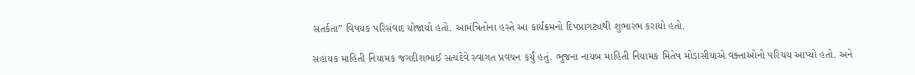સતર્કતા” વિષયક પરિસંવાદ યોજાયો હતો. આમંત્રિતોના હસ્તે આ કાર્યક્રમનો દિપપ્રાગટ્યથી શુભારંભ કરાયો હતો.

સહાયક માહિતી નિયામક જગદીશભાઈ સત્યદેવે સ્વાગત પ્રવચન કર્યું હતું. ભુજના નાયબ માહિતી નિયામક મિતેષ મોડાસીયાએ વક્તાઓનો પરિચય આપ્યો હતો. અને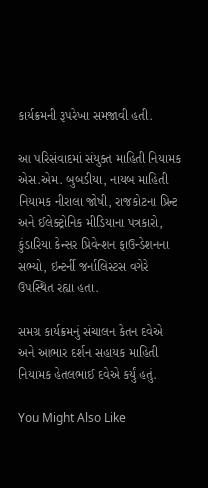કાર્યક્રમની રૂપરેખા સમજાવી હતી.

આ પરિસંવાદમાં સંયુક્ત માહિતી નિયામક એસ.એમ. બુબડીયા, નાયબ માહિતી નિયામક નીરાલા જોષી, રાજકોટના પ્રિન્ટ અને ઈલેક્ટ્રોનિક મીડિયાના પત્રકારો, કુંડારિયા કેન્સર પ્રિવેન્શન ફાઉન્ડેશનના સભ્યો, ઇન્ટર્ની જર્નાલિસ્ટસ વગેરે ઉપસ્થિત રહ્યા હતા.

સમગ્ર કાર્યક્રમનું સંચાલન કેતન દવેએ અને આભાર દર્શન સહાયક માહિતી નિયામક હેતલભાઈ દવેએ કર્યું હતું.

You Might Also Like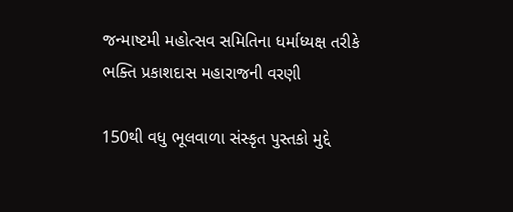જન્માષ્ટમી મહોત્સવ સમિતિના ધર્માધ્યક્ષ તરીકે ભક્તિ પ્રકાશદાસ મહારાજની વરણી

150થી વધુ ભૂલવાળા સંસ્કૃત પુસ્તકો મુદ્દે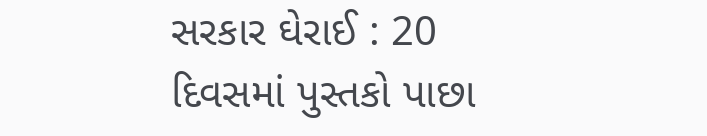સરકાર ઘેરાઈ : 20 દિવસમાં પુસ્તકો પાછા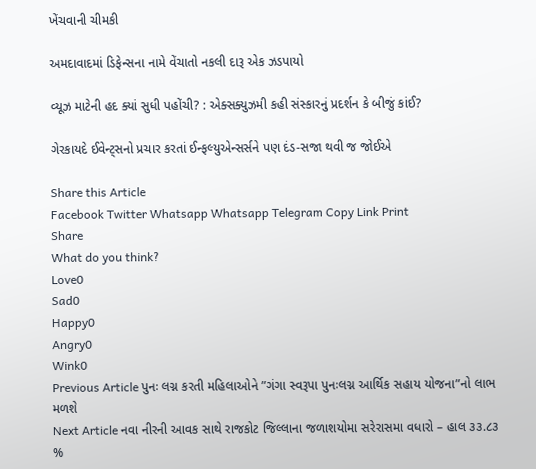ખેંચવાની ચીમકી

અમદાવાદમાં ડિફેન્સના નામે વેંચાતો નકલી દારૂ એક ઝડપાયો

વ્યૂઝ માટેની હદ ક્યાં સુધી પહોંચી? : એક્સક્યુઝમી કહી સંસ્કારનું પ્રદર્શન કે બીજું કાંઈ?

ગેરકાયદે ઈવેન્ટ્સનો પ્રચાર કરતાં ઈન્ફલ્યુએન્સર્સને પણ દંડ-સજા થવી જ જોઈએ

Share this Article
Facebook Twitter Whatsapp Whatsapp Telegram Copy Link Print
Share
What do you think?
Love0
Sad0
Happy0
Angry0
Wink0
Previous Article પુનઃ લગ્ન કરતી મહિલાઓને ”ગંગા સ્વરૂપા પુનઃલગ્ન આર્થિક સહાય યોજના”નો લાભ મળશે
Next Article નવા નીરની આવક સાથે રાજકોટ જિલ્લાના જળાશયોમા સરેરાસમા વધારો – હાલ ૩૩.૮૩ %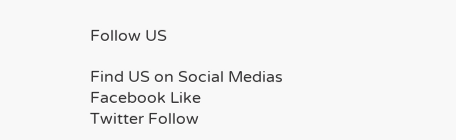Follow US

Find US on Social Medias
Facebook Like
Twitter Follow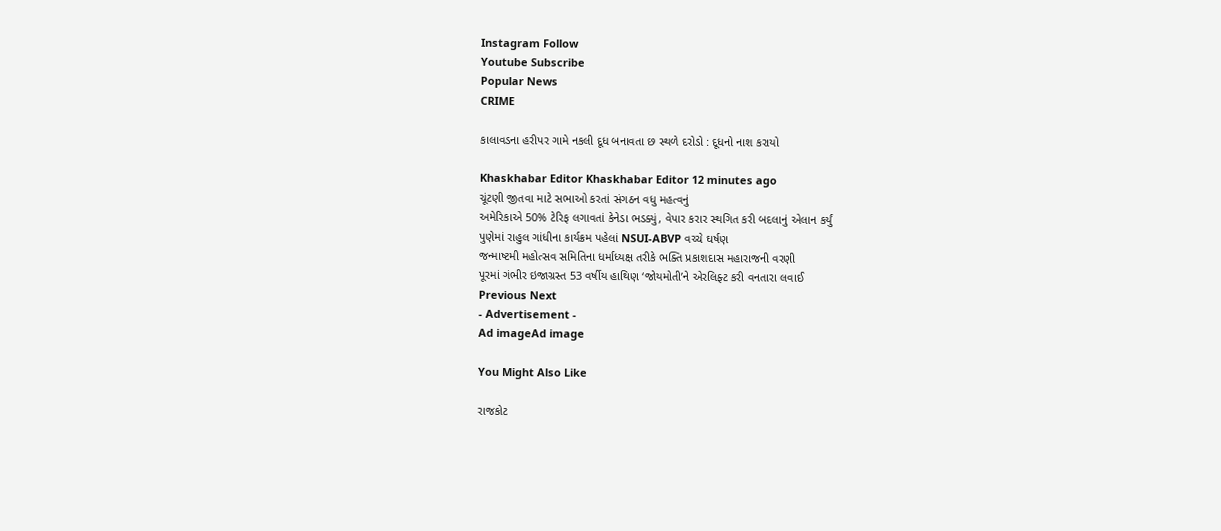Instagram Follow
Youtube Subscribe
Popular News
CRIME

કાલાવડના હરીપર ગામે નકલી દૂધ બનાવતા છ સ્થળે દરોડો : દૂધનો નાશ કરાયો

Khaskhabar Editor Khaskhabar Editor 12 minutes ago
ચૂંટણી જીતવા માટે સભાઓ કરતાં સંગઠન વધુ મહત્વનું
અમેરિકાએ 50% ટેરિફ લગાવતાં કેનેડા ભડક્યું, વેપાર કરાર સ્થગિત કરી બદલાનું એલાન કર્યું
પુણેમાં રાહુલ ગાંધીના કાર્યક્રમ પહેલાં NSUI-ABVP વચ્ચે ઘર્ષણ
જન્માષ્ટમી મહોત્સવ સમિતિના ધર્માધ્યક્ષ તરીકે ભક્તિ પ્રકાશદાસ મહારાજની વરણી
પૂરમાં ગંભીર ઇજાગ્રસ્ત 53 વર્ષીય હાથિણ ‘જોયમોતી’ને એરલિફ્ટ કરી વનતારા લવાઈ
Previous Next
- Advertisement -
Ad imageAd image

You Might Also Like

રાજકોટ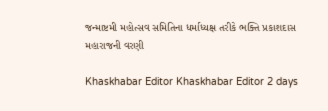જન્માષ્ટમી મહોત્સવ સમિતિના ધર્માધ્યક્ષ તરીકે ભક્તિ પ્રકાશદાસ મહારાજની વરણી

Khaskhabar Editor Khaskhabar Editor 2 days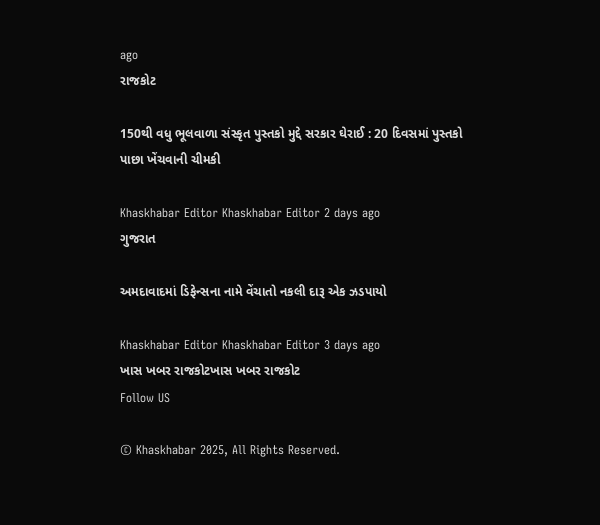ago
રાજકોટ

150થી વધુ ભૂલવાળા સંસ્કૃત પુસ્તકો મુદ્દે સરકાર ઘેરાઈ : 20 દિવસમાં પુસ્તકો પાછા ખેંચવાની ચીમકી

Khaskhabar Editor Khaskhabar Editor 2 days ago
ગુજરાત

અમદાવાદમાં ડિફેન્સના નામે વેંચાતો નકલી દારૂ એક ઝડપાયો

Khaskhabar Editor Khaskhabar Editor 3 days ago
ખાસ ખબર રાજકોટખાસ ખબર રાજકોટ
Follow US

© Khaskhabar 2025, All Rights Reserved.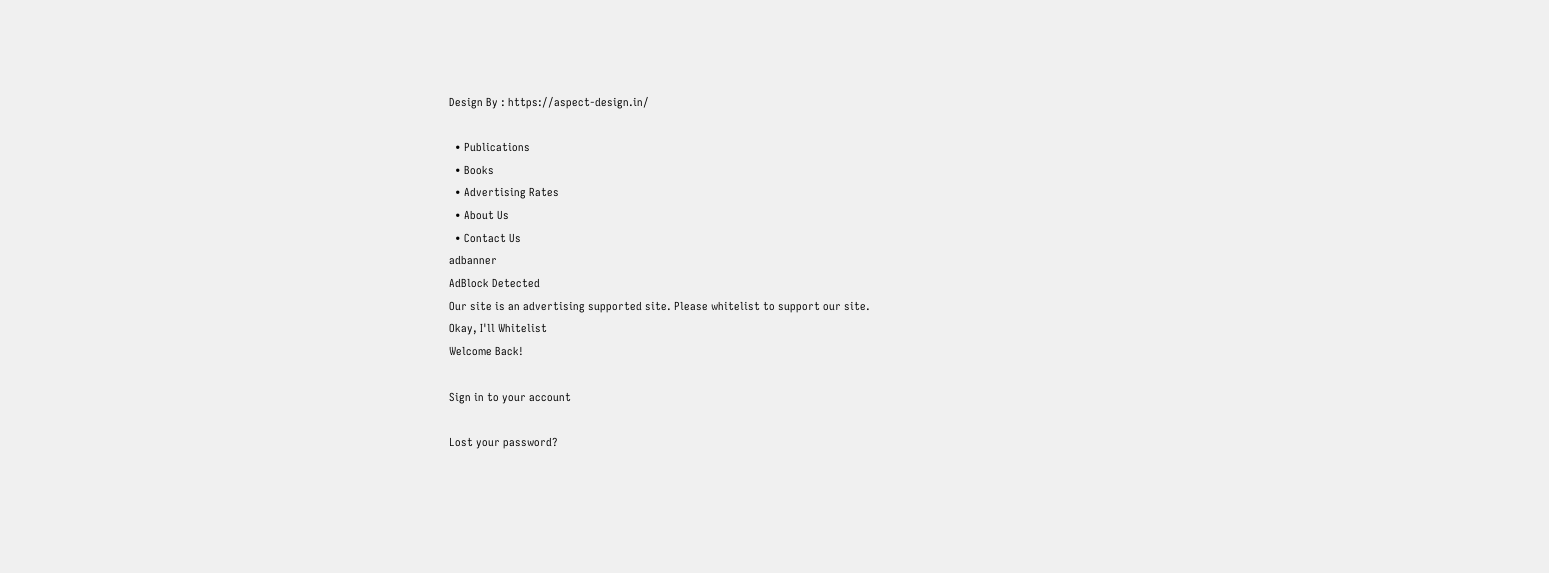Design By : https://aspect-design.in/

  • Publications
  • Books
  • Advertising Rates
  • About Us
  • Contact Us
adbanner
AdBlock Detected
Our site is an advertising supported site. Please whitelist to support our site.
Okay, I'll Whitelist
Welcome Back!

Sign in to your account

Lost your password?